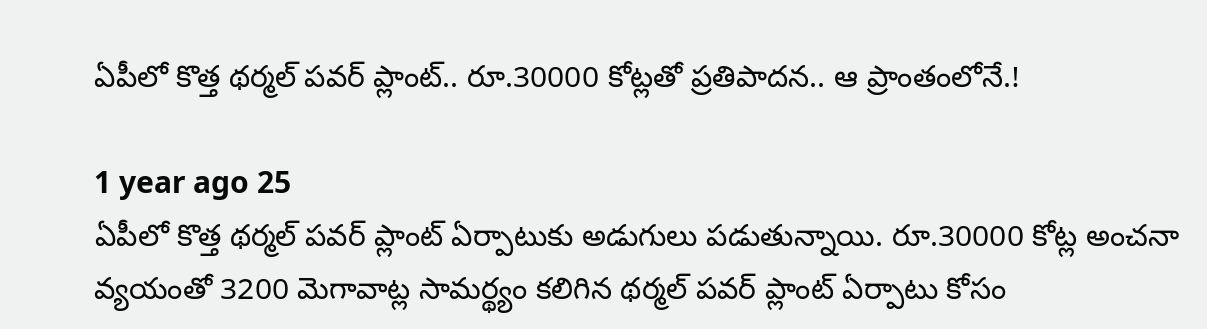ఏపీలో కొత్త థర్మల్ పవర్ ప్లాంట్.. రూ.30000 కోట్లతో ప్రతిపాదన.. ఆ ప్రాంతంలోనే.!

1 year ago 25
ఏపీలో కొత్త థర్మల్ పవర్ ప్లాంట్ ఏర్పాటుకు అడుగులు పడుతున్నాయి. రూ.30000 కోట్ల అంచనా వ్యయంతో 3200 మెగావాట్ల సామర్థ్యం కలిగిన థర్మల్ పవర్ ప్లాంట్ ఏర్పాటు కోసం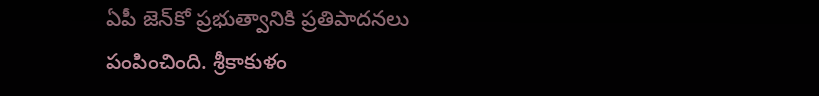ఏపీ జెన్‌కో ప్రభుత్వానికి ప్రతిపాదనలు పంపించింది. శ్రీకాకుళం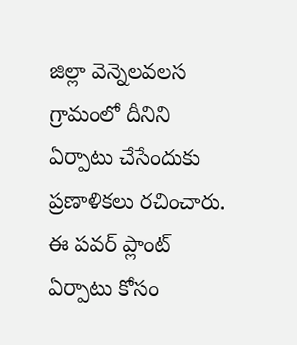జిల్లా వెన్నెలవలస గ్రామంలో దీనిని ఏర్పాటు చేసేందుకు ప్రణాళికలు రచించారు. ఈ పవర్ ప్లాంట్ ఏర్పాటు కోసం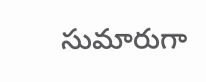సుమారుగా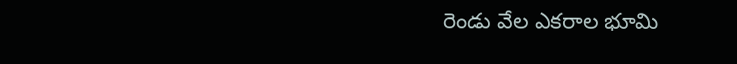రెండు వేల ఎకరాల భూమి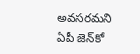అవసరమని ఏపీ జెన్‌కో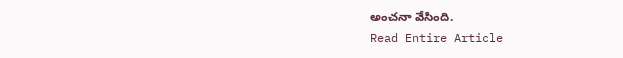అంచనా వేసింది.
Read Entire Article